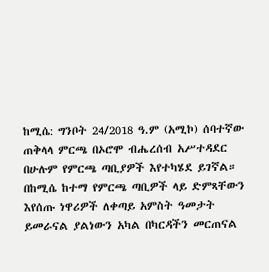ከሚሴ: ግንቦት 24/2018 ዓ.ም (አሚኮ) ሰባተኛው ጠቅላላ ምርጫ በኦሮሞ ብሔረሰብ አሥተዳደር በሁሉም የምርጫ ጣቢያዎች እየተካሄደ ይገኛል።
በከሚሴ ከተማ የምርጫ ጣቢዎች ላይ ድምጻቸውን እየሰጡ ነዋሪዎች ለቀጣይ አምስት ዓመታት ይመራናል ያልነውን አካል በካርዳችን መርጠናል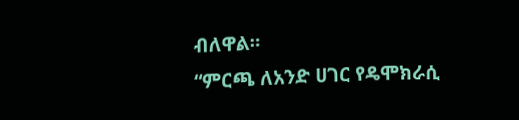ብለዋል።
“ምርጫ ለአንድ ሀገር የዴሞክራሲ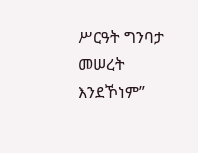ሥርዓት ግንባታ መሠረት እንደኾነም”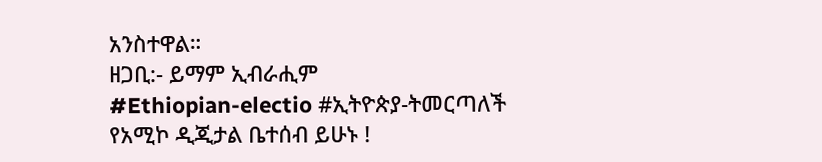አንስተዋል።
ዘጋቢ:- ይማም ኢብራሒም
#Ethiopian-electio #ኢትዮጵያ-ትመርጣለች
የአሚኮ ዲጂታል ቤተሰብ ይሁኑ !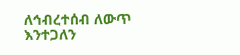ለኅብረተሰብ ለውጥ እንተጋለን